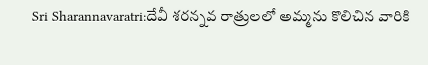Sri Sharannavaratri:దేవీ శరన్నవ రాత్రులలో అమ్మను కొలిచిన వారికి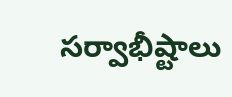సర్వాభీష్టాలు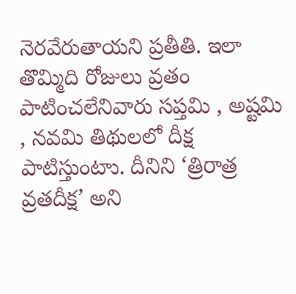నెరవేరుతాయని ప్రతీతి. ఇలా తొమ్మిది రోజులు వ్రతం పాటించలేనివారు సప్తమి , అష్టమి , నవమి తిథులలో దీక్ష పాటిస్తుంటాు. దీనిని ‘త్రిరాత్ర వ్రతదీక్ష’ అని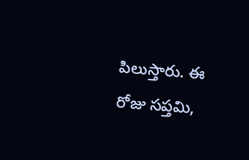పిలుస్తారు. ఈ రోజు సప్తమి,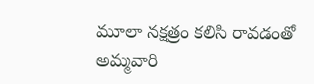మూలా నక్షత్రం కలిసి రావడంతో అమ్మవారి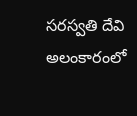సరస్వతి దేవి అలంకారంలో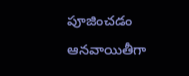పూజించడం ఆనవాయితీగా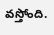వస్తోంది.